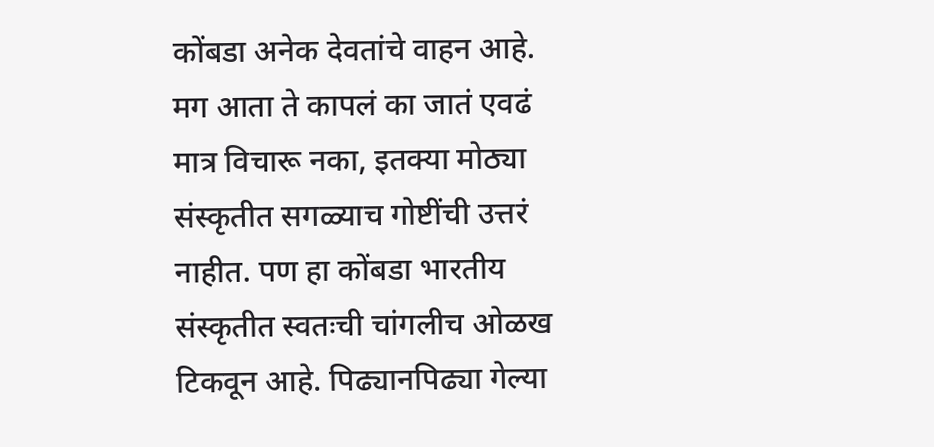कोंबडा अनेक देवतांचे वाहन आहे. मग आता ते कापलं का जातं एवढं मात्र विचारू नका, इतक्या मोठ्या संस्कृतीत सगळ्याच गोष्टींची उत्तरं नाहीत. पण हा कोंबडा भारतीय संस्कृतीत स्वतःची चांगलीच ओळख टिकवून आहे. पिढ्यानपिढ्या गेल्या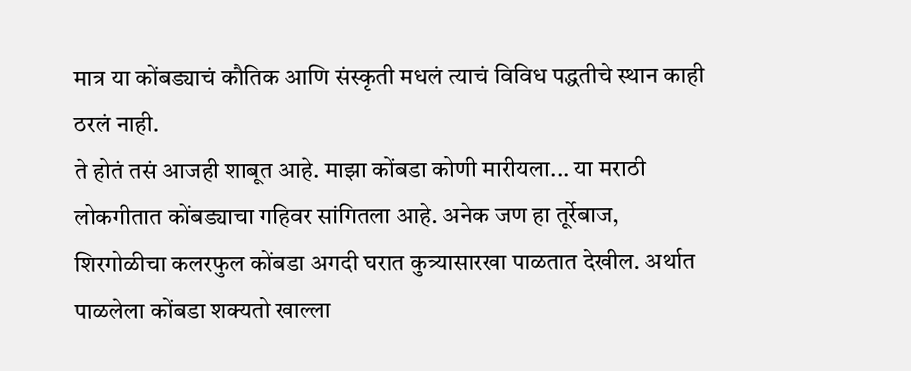मात्र या कोंबड्याचं कौतिक आणि संस्कृती मधलं त्याचं विविध पद्धतीचे स्थान काही ठरलं नाही.
ते होतं तसं आजही शाबूत आहे. माझा कोंबडा कोणी मारीयला... या मराठी लोकगीतात कोंबड्याचा गहिवर सांगितला आहे. अनेक जण हा तूर्रेबाज, शिरगोळीचा कलरफुल कोंबडा अगदी घरात कुत्र्यासारखा पाळतात देखील. अर्थात पाळलेला कोंबडा शक्यतो खाल्ला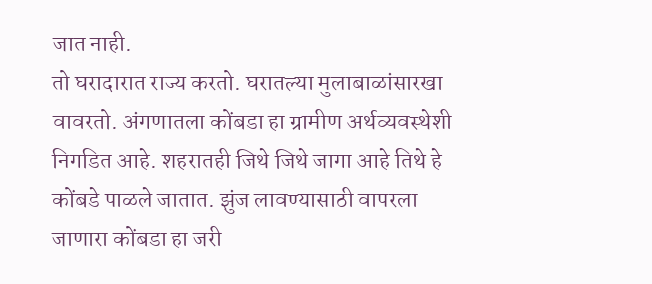जात नाही.
तो घरादारात राज्य करतो. घरातल्या मुलाबाळांसारखा वावरतो. अंगणातला कोंबडा हा ग्रामीण अर्थव्यवस्थेशी निगडित आहे. शहरातही जिथे जिथे जागा आहे तिथे हे कोंबडे पाळले जातात. झुंज लावण्यासाठी वापरला जाणारा कोंबडा हा जरी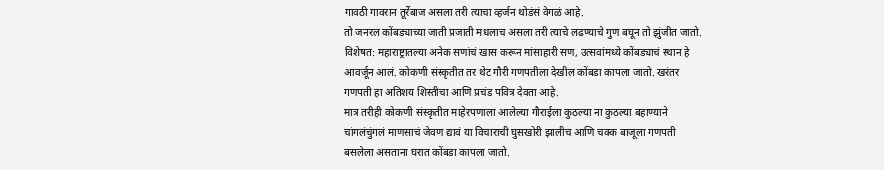गावठी गावरान तूर्रेबाज असला तरी त्याचा व्हर्जन थोडंसं वेगळं आहे.
तो जनरल कोंबड्याच्या जाती प्रजाती मधलाच असला तरी त्याचे लढण्याचे गुण बघून तो झुंजीत जातो. विशेषत: महाराष्ट्रातल्या अनेक सणांचं खास करून मांसाहारी सण, उत्सवांमध्ये कोंबड्याचं स्थान हे आवर्जून आलं. कोकणी संस्कृतीत तर थेट गौरी गणपतीला देखील कोंबडा कापला जातो. खरंतर गणपती हा अतिशय शिस्तीचा आणि प्रचंड पवित्र देवता आहे.
मात्र तरीही कोकणी संस्कृतीत माहेरपणाला आलेल्या गौराईला कुठल्या ना कुठल्या बहाण्याने चांगलंचुंगलं माणसाचं जेवण द्यावं या विचाराची घुसखोरी झालीच आणि चक्क बाजूला गणपती बसलेला असताना घरात कोंबडा कापला जातो.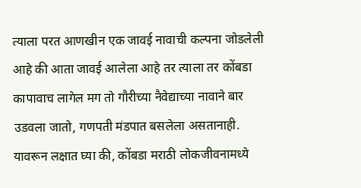त्याला परत आणखीन एक जावई नावाची कल्पना जोडलेली आहे की आता जावई आलेला आहे तर त्याला तर कोंबडा कापावाच लागेल मग तो गौरीच्या नैवेद्याच्या नावाने बार उडवला जातो, गणपती मंडपात बसलेला असतानाही. यावरून लक्षात घ्या की, कोंबडा मराठी लोकजीवनामध्ये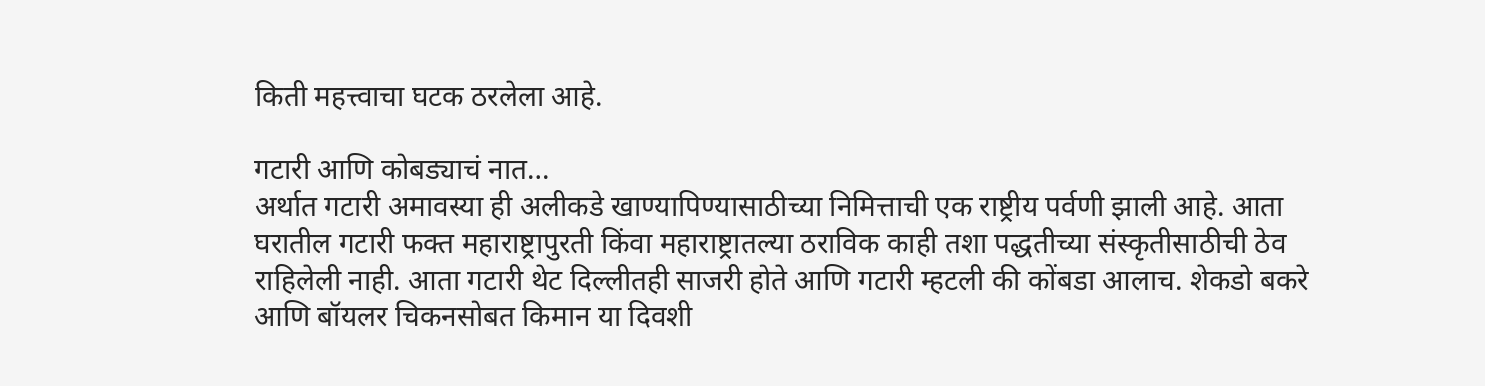किती महत्त्वाचा घटक ठरलेला आहे.

गटारी आणि कोबड्याचं नात…
अर्थात गटारी अमावस्या ही अलीकडे खाण्यापिण्यासाठीच्या निमित्ताची एक राष्ट्रीय पर्वणी झाली आहे. आता घरातील गटारी फक्त महाराष्ट्रापुरती किंवा महाराष्ट्रातल्या ठराविक काही तशा पद्धतीच्या संस्कृतीसाठीची ठेव राहिलेली नाही. आता गटारी थेट दिल्लीतही साजरी होते आणि गटारी म्हटली की कोंबडा आलाच. शेकडो बकरे आणि बॉयलर चिकनसोबत किमान या दिवशी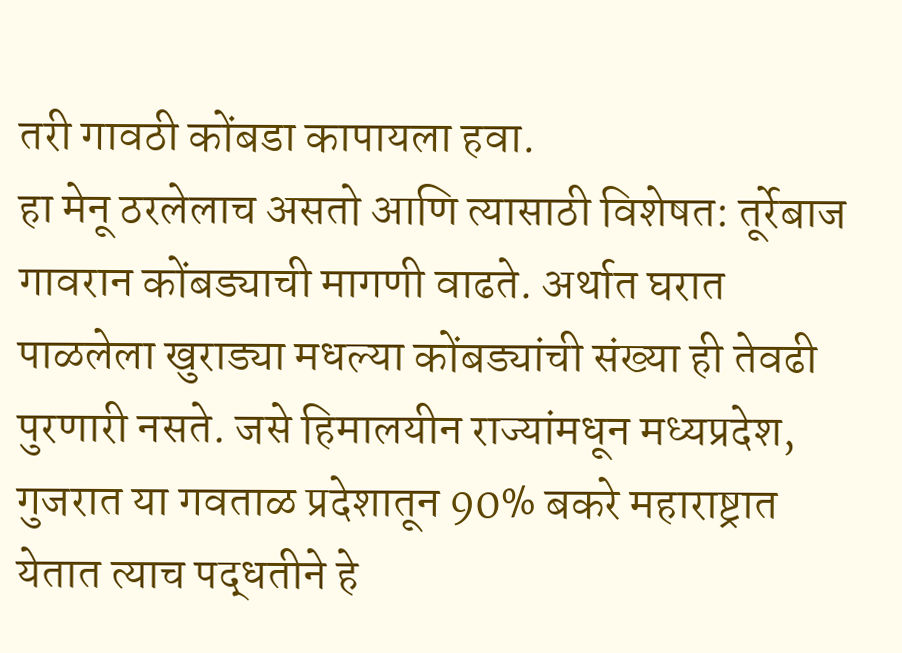तरी गावठी कोंबडा कापायला हवा.
हा मेनू ठरलेलाच असतो आणि त्यासाठी विशेषत: तूर्रेबाज गावरान कोंबड्याची मागणी वाढते. अर्थात घरात पाळलेला खुराड्या मधल्या कोंबड्यांची संख्या ही तेवढी पुरणारी नसते. जसे हिमालयीन राज्यांमधून मध्यप्रदेश, गुजरात या गवताळ प्रदेशातून 90% बकरे महाराष्ट्रात येतात त्याच पद्धतीने हे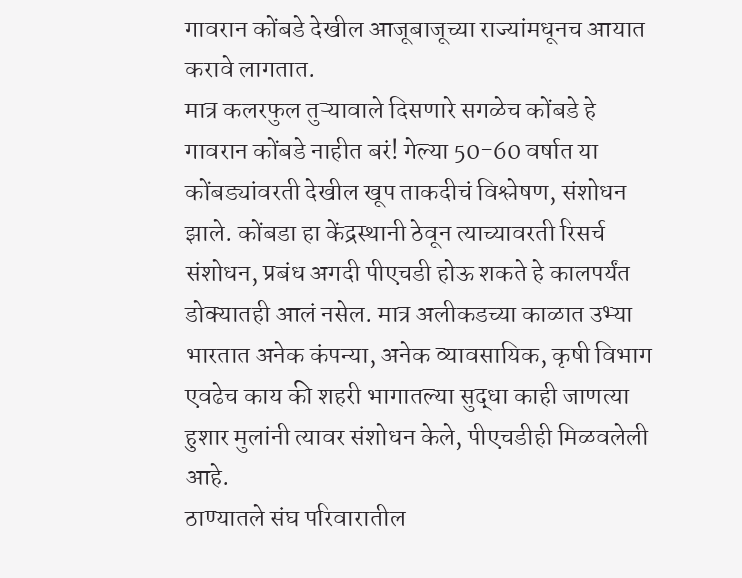गावरान कोंबडे देखील आजूबाजूच्या राज्यांमधूनच आयात करावे लागतात.
मात्र कलरफुल तुऱ्यावाले दिसणारे सगळेच कोंबडे हे गावरान कोंबडे नाहीत बरं! गेल्या 50-60 वर्षात या कोंबड्यांवरती देखील खूप ताकदीचं विश्लेषण, संशोधन झाले. कोंबडा हा केंद्रस्थानी ठेवून त्याच्यावरती रिसर्च संशोधन, प्रबंध अगदी पीएचडी होऊ शकते हे कालपर्यंत डोक्यातही आलं नसेल. मात्र अलीकडच्या काळात उभ्या भारतात अनेक कंपन्या, अनेक व्यावसायिक, कृषी विभाग एवढेच काय की शहरी भागातल्या सुद्धा काही जाणत्या हुशार मुलांनी त्यावर संशोधन केले, पीएचडीही मिळवलेली आहे.
ठाण्यातले संघ परिवारातील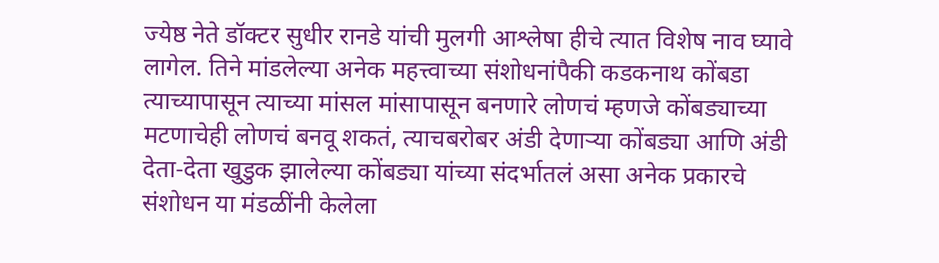ज्येष्ठ नेते डॉक्टर सुधीर रानडे यांची मुलगी आश्लेषा हीचे त्यात विशेष नाव घ्यावे लागेल. तिने मांडलेल्या अनेक महत्त्वाच्या संशोधनांपैकी कडकनाथ कोंबडा त्याच्यापासून त्याच्या मांसल मांसापासून बनणारे लोणचं म्हणजे कोंबड्याच्या मटणाचेही लोणचं बनवू शकतं, त्याचबरोबर अंडी देणाऱ्या कोंबड्या आणि अंडी देता-देता खुडुक झालेल्या कोंबड्या यांच्या संदर्भातलं असा अनेक प्रकारचे संशोधन या मंडळींनी केलेला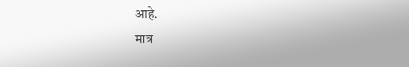आहे.
मात्र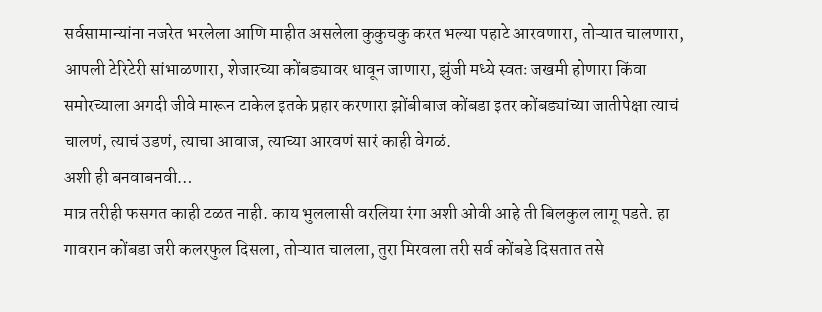सर्वसामान्यांना नजरेत भरलेला आणि माहीत असलेला कुकुचकु करत भल्या पहाटे आरवणारा, तोऱ्यात चालणारा, आपली टेरिटेरी सांभाळणारा, शेजारच्या कोंबड्यावर धावून जाणारा, झुंजी मध्ये स्वतः जखमी होणारा किंवा समोरच्याला अगदी जीवे मारून टाकेल इतके प्रहार करणारा झोंबीबाज कोंबडा इतर कोंबड्यांच्या जातीपेक्षा त्याचं चालणं, त्याचं उडणं, त्याचा आवाज, त्याच्या आरवणं सारं काही वेगळं.
अशी ही बनवाबनवी…
मात्र तरीही फसगत काही टळत नाही. काय भुललासी वरलिया रंगा अशी ओवी आहे ती बिलकुल लागू पडते. हा गावरान कोंबडा जरी कलरफुल दिसला, तोऱ्यात चालला, तुरा मिरवला तरी सर्व कोंबडे दिसतात तसे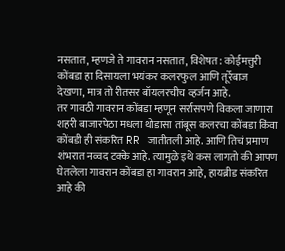नसतात, म्हणजे ते गावरान नसतात, विशेषत: कोईमत्तुरी कोंबडा हा दिसायला भयंकर कलरफुल आणि तूर्रेबाज देखणा, मात्र तो रीतसर बॉयलरचीच व्हर्जन आहे.
तर गावठी गावरान कोंबडा म्हणून सर्रासपणे विकला जाणारा शहरी बाजारपेठा मधला थोडासा तांबूस कलरचा कोंबडा किंवा कोंबडी ही संकरित RR जातीतली आहे. आणि तिचं प्रमाण शंभरात नव्वद टक्के आहे. त्यामुळे इथे कस लागतो की आपण घेतलेला गावरान कोंबडा हा गावरान आहे, हायब्रीड संकरित आहे की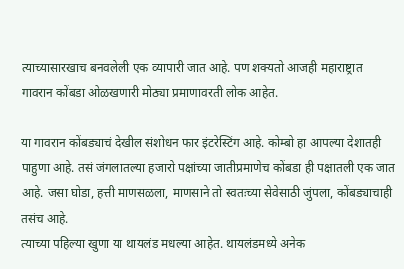त्याच्यासारखाच बनवलेली एक व्यापारी जात आहे. पण शक्यतो आजही महाराष्ट्रात गावरान कोंबडा ओळखणारी मोठ्या प्रमाणावरती लोक आहेत.

या गावरान कोंबड्याचं देखील संशोधन फार इंटरेस्टिंग आहे. कोम्बो हा आपल्या देशातही पाहुणा आहे. तसं जंगलातल्या हजारो पक्षांच्या जातीप्रमाणेच कोंबडा ही पक्षातली एक जात आहे. जसा घोडा, हत्ती माणसळला, माणसाने तो स्वतःच्या सेवेसाठी जुंपला, कोंबड्याचाही तसंच आहे.
त्याच्या पहिल्या खुणा या थायलंड मधल्या आहेत. थायलंडमध्ये अनेक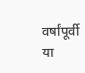वर्षांपूर्वी या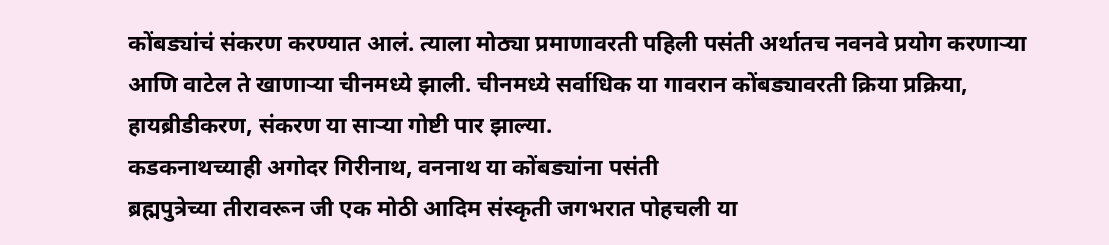कोंबड्यांचं संकरण करण्यात आलं. त्याला मोठ्या प्रमाणावरती पहिली पसंती अर्थातच नवनवे प्रयोग करणाऱ्या आणि वाटेल ते खाणाऱ्या चीनमध्ये झाली. चीनमध्ये सर्वाधिक या गावरान कोंबड्यावरती क्रिया प्रक्रिया, हायब्रीडीकरण, संकरण या साऱ्या गोष्टी पार झाल्या.
कडकनाथच्याही अगोदर गिरीनाथ, वननाथ या कोंबड्यांना पसंती
ब्रह्मपुत्रेच्या तीरावरून जी एक मोठी आदिम संस्कृती जगभरात पोहचली या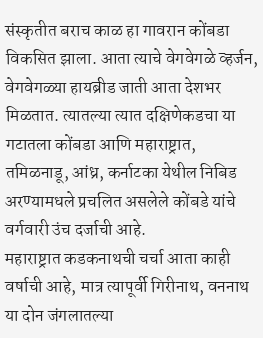संस्कृतीत बराच काळ हा गावरान कोंबडा विकसित झाला. आता त्याचे वेगवेगळे व्हर्जन, वेगवेगळ्या हायब्रीड जाती आता देशभर मिळतात. त्यातल्या त्यात दक्षिणेकडचा या गटातला कोंबडा आणि महाराष्ट्रात, तमिळनाडू, आंध्र, कर्नाटका येथील निबिड अरण्यामधले प्रचलित असलेले कोंबडे यांचे वर्गवारी उंच दर्जाची आहे.
महाराष्ट्रात कडकनाथची चर्चा आता काही वर्षाची आहे, मात्र त्यापूर्वी गिरीनाथ, वननाथ या दोन जंगलातल्या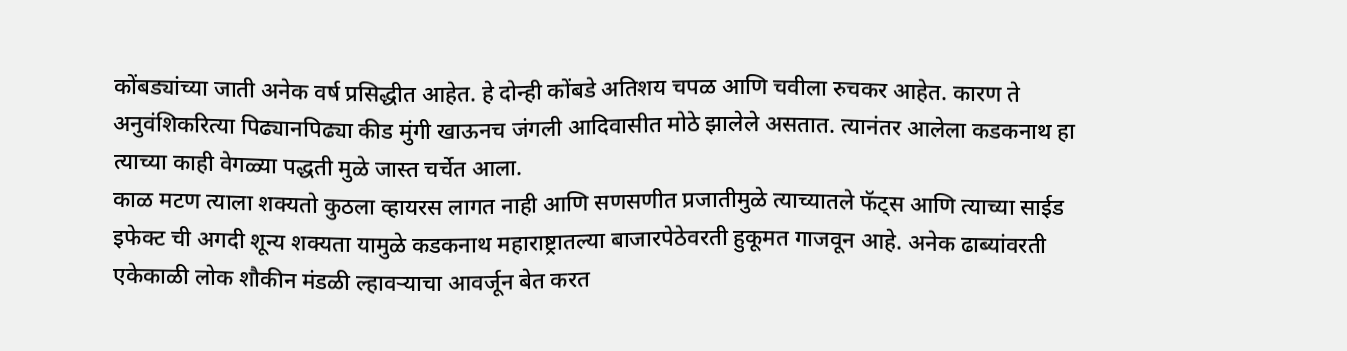कोंबड्यांच्या जाती अनेक वर्ष प्रसिद्धीत आहेत. हे दोन्ही कोंबडे अतिशय चपळ आणि चवीला रुचकर आहेत. कारण ते अनुवंशिकरित्या पिढ्यानपिढ्या कीड मुंगी खाऊनच जंगली आदिवासीत मोठे झालेले असतात. त्यानंतर आलेला कडकनाथ हा त्याच्या काही वेगळ्या पद्धती मुळे जास्त चर्चेत आला.
काळ मटण त्याला शक्यतो कुठला व्हायरस लागत नाही आणि सणसणीत प्रजातीमुळे त्याच्यातले फॅट्स आणि त्याच्या साईड इफेक्ट ची अगदी शून्य शक्यता यामुळे कडकनाथ महाराष्ट्रातल्या बाजारपेठेवरती हुकूमत गाजवून आहे. अनेक ढाब्यांवरती एकेकाळी लोक शौकीन मंडळी ल्हावऱ्याचा आवर्जून बेत करत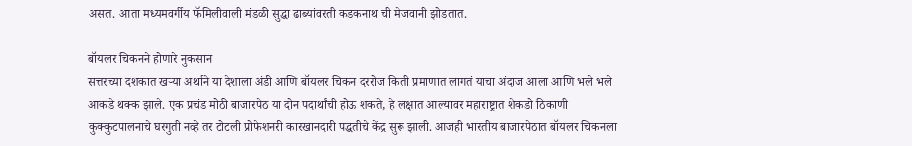असत. आता मध्यमवर्गीय फॅमिलीवाली मंडळी सुद्धा ढाब्यांवरती कडकनाथ ची मेजवानी झोडतात.

बॉयलर चिकनने होणारे नुकसान
सत्तरच्या दशकात खऱ्या अर्थाने या देशाला अंडी आणि बॉयलर चिकन दररोज किती प्रमाणात लागतं याचा अंदाज आला आणि भले भले आकडे थक्क झाले. एक प्रचंड मोठी बाजारपेठ या दोन पदार्थांची होऊ शकते, हे लक्षात आल्यावर महाराष्ट्रात शेकडो ठिकाणी कुक्कुटपालनाचे घरगुती नव्हे तर टोटली प्रोफेशनरी कारखानदारी पद्धतीचे केंद्र सुरू झाली. आजही भारतीय बाजारपेठात बॉयलर चिकनला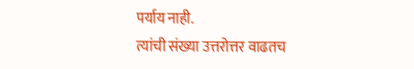पर्याय नाही.
त्यांची संख्या उत्तरोत्तर वाढतच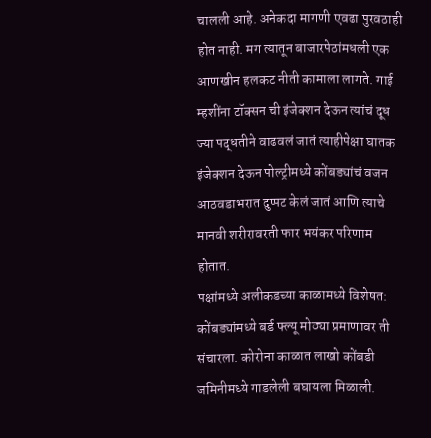चालली आहे. अनेकदा मागणी एवढा पुरवठाही होत नाही. मग त्यातून बाजारपेठांमधली एक आणखीन हलकट नीती कामाला लागते. गाई म्हशींना टॉक्सन ची इंजेक्शन देऊन त्यांचं दूध ज्या पद्धतीने वाढवलं जातं त्याहीपेक्षा घातक इंजेक्शन देऊन पोल्ट्रीमध्ये कोंबड्यांचं वजन आठवडाभरात दुप्पट केलं जातं आणि त्याचे मानवी शरीरावरती फार भयंकर परिणाम होतात.
पक्षांमध्ये अलीकडच्या काळामध्ये विशेषत: कोंबड्यांमध्ये बर्ड फ्ल्यू मोठ्या प्रमाणावर ती संचारला. कोरोना काळात लाखो कोंबडी जमिनीमध्ये गाडलेली बघायला मिळाली.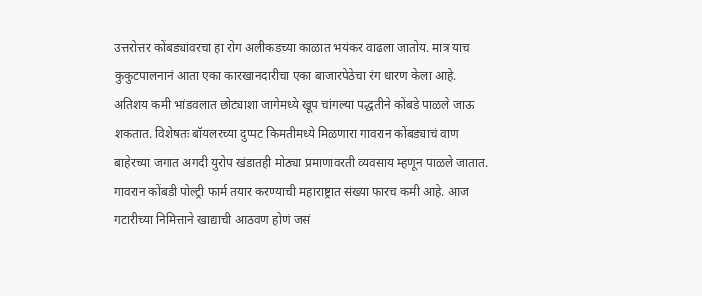उत्तरोत्तर कोंबड्यांवरचा हा रोग अलीकडच्या काळात भयंकर वाढला जातोय. मात्र याच कुकुटपालनानं आता एका कारखानदारीचा एका बाजारपेठेचा रंग धारण केला आहे.
अतिशय कमी भांडवलात छोट्याशा जागेमध्ये खूप चांगल्या पद्धतीने कोंबडे पाळले जाऊ शकतात. विशेषतः बॉयलरच्या दुप्पट किमतीमध्ये मिळणारा गावरान कोंबड्याचं वाण बाहेरच्या जगात अगदी युरोप खंडातही मोठ्या प्रमाणावरती व्यवसाय म्हणून पाळले जातात.
गावरान कोंबडी पोल्ट्री फार्म तयार करण्याची महाराष्ट्रात संख्या फारच कमी आहे. आज गटारीच्या निमित्ताने खाद्याची आठवण होणं जसं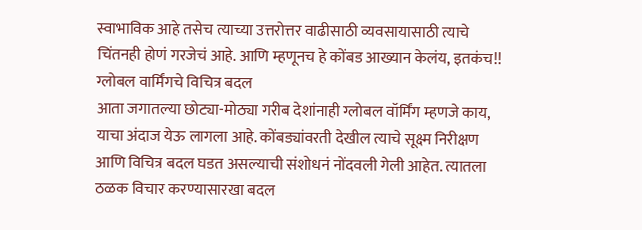स्वाभाविक आहे तसेच त्याच्या उत्तरोत्तर वाढीसाठी व्यवसायासाठी त्याचे चिंतनही होणं गरजेचं आहे. आणि म्हणूनच हे कोंबड आख्यान केलंय, इतकंच!!
ग्लोबल वार्मिंगचे विचित्र बदल
आता जगातल्या छोट्या-मोठ्या गरीब देशांनाही ग्लोबल वॉर्मिंग म्हणजे काय, याचा अंदाज येऊ लागला आहे. कोंबड्यांवरती देखील त्याचे सूक्ष्म निरीक्षण आणि विचित्र बदल घडत असल्याची संशोधनं नोंदवली गेली आहेत. त्यातला ठळक विचार करण्यासारखा बदल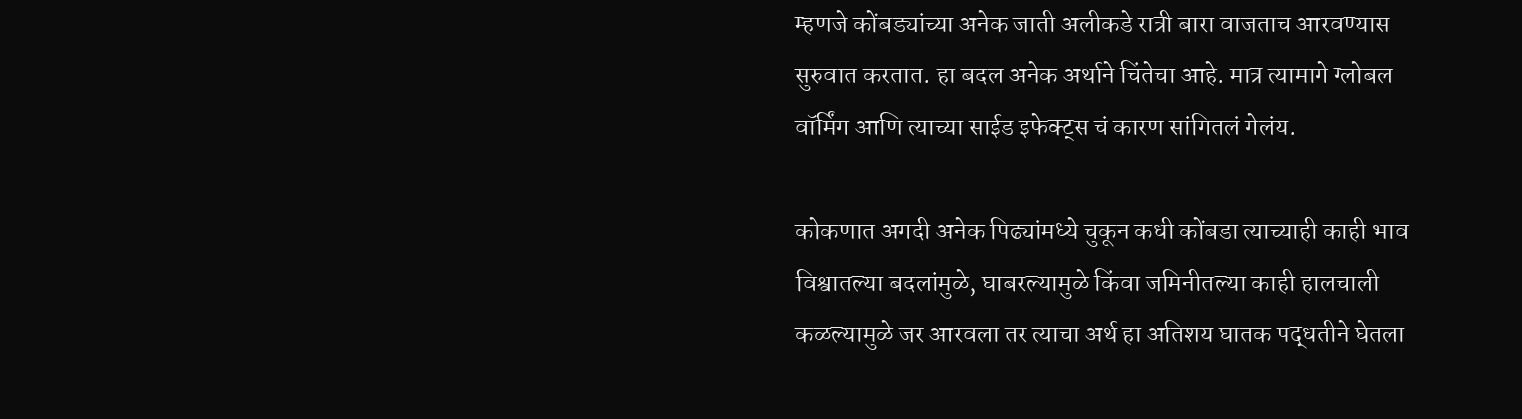म्हणजे कोंबड्यांच्या अनेक जाती अलीकडे रात्री बारा वाजताच आरवण्यास सुरुवात करतात. हा बदल अनेक अर्थाने चिंतेचा आहे. मात्र त्यामागे ग्लोबल वॉर्मिंग आणि त्याच्या साईड इफेक्ट्स चं कारण सांगितलं गेलंय.

कोकणात अगदी अनेक पिढ्यांमध्ये चुकून कधी कोंबडा त्याच्याही काही भाव विश्वातल्या बदलांमुळे, घाबरल्यामुळे किंवा जमिनीतल्या काही हालचाली कळल्यामुळे जर आरवला तर त्याचा अर्थ हा अतिशय घातक पद्धतीने घेतला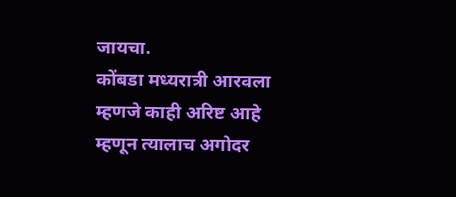जायचा.
कोंबडा मध्यरात्री आरवला म्हणजे काही अरिष्ट आहे म्हणून त्यालाच अगोदर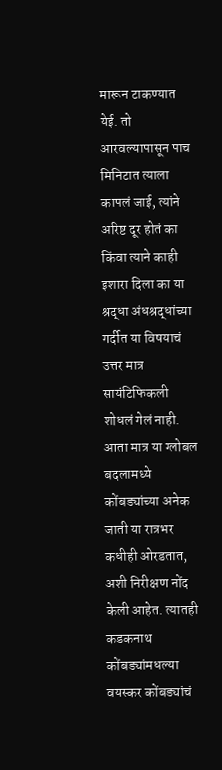मारून टाकण्यात येई. तो आरवल्यापासून पाच मिनिटात त्याला कापलं जाई, त्यांने अरिष्ट दूर होतं का किंवा त्याने काही इशारा दिला का या श्रद्धा अंधश्रद्धांच्या गर्दीत या विषयाचं उत्तर मात्र सायंटिफिकली शोधलं गेलं नाही.
आता मात्र या ग्लोबल बदलामध्ये कोंबड्यांच्या अनेक जाती या रात्रभर कधीही ओरडतात, अशी निरीक्षण नोंद केली आहेत. त्यातही कडकनाथ कोंबड्यांमधल्या वयस्कर कोंबड्यांचं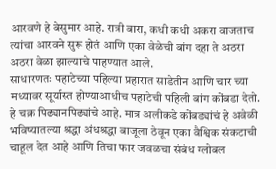आरवणे हे बेसुमार आहे. रात्री बारा, कधी कधी अकरा वाजताच त्यांचा आरवने सुरू होतं आणि एका वेळेची बांग दहा ते अठरा अठरा वेळा झाल्याचे पाहण्यात आले.
साधारणतः पहाटेच्या पहिल्या प्रहारात साडेतीन आणि चार च्या मध्यावर सूर्यास्त होण्याआधीच पहाटेची पहिली बांग कोंबडा देतो. हे चक्र पिढ्यानपिढ्यांचे आहे. मात्र अलीकडे कोंबड्यांचं हे अवेळी भविष्यातल्या श्रद्धा अंधश्रद्धा बाजूला ठेवून एका वैश्विक संकटाची चाहूल देत आहे आणि तिचा फार जवळचा संबंध ग्लोबल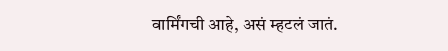वार्मिंगची आहे, असं म्हटलं जातं.